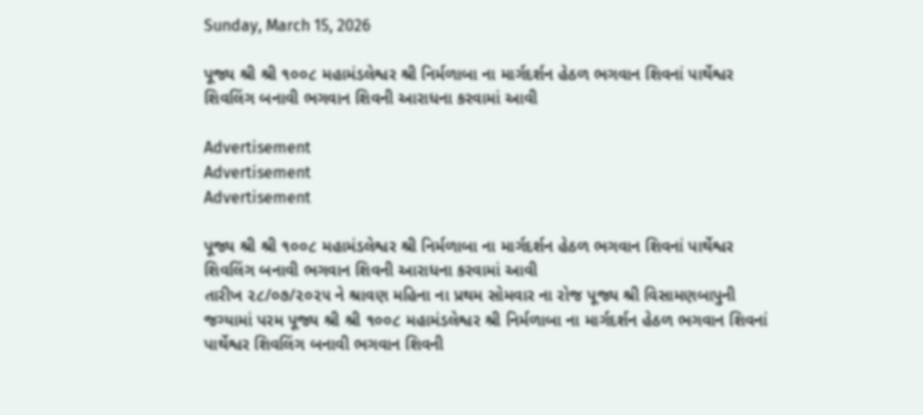Sunday, March 15, 2026

પૂજ્ય શ્રી શ્રી ૧૦૦૮ મહામંડલેશ્વર શ્રી નિર્મળાબા ના માર્ગદર્શન હેઠળ ભગવાન શિવનાં પાર્થેશ્વર શિવલિંગ બનાવી ભગવાન શિવની આરાધના કરવામાં આવી

Advertisement
Advertisement
Advertisement

પૂજ્ય શ્રી શ્રી ૧૦૦૮ મહામંડલેશ્વર શ્રી નિર્મળાબા ના માર્ગદર્શન હેઠળ ભગવાન શિવનાં પાર્થેશ્વર શિવલિંગ બનાવી ભગવાન શિવની આરાધના કરવામાં આવી
તારીખ ૨૮/૦૭/૨૦૨૫ ને શ્રાવણ મહિના ના પ્રથમ સોમવાર ના રોજ પૂજ્ય શ્રી વિસામણબાપુની જગ્યામાં પરમ પૂજ્ય શ્રી શ્રી ૧૦૦૮ મહામંડલેશ્વર શ્રી નિર્મળાબા ના માર્ગદર્શન હેઠળ ભગવાન શિવનાં પાર્થેશ્વર શિવલિંગ બનાવી ભગવાન શિવની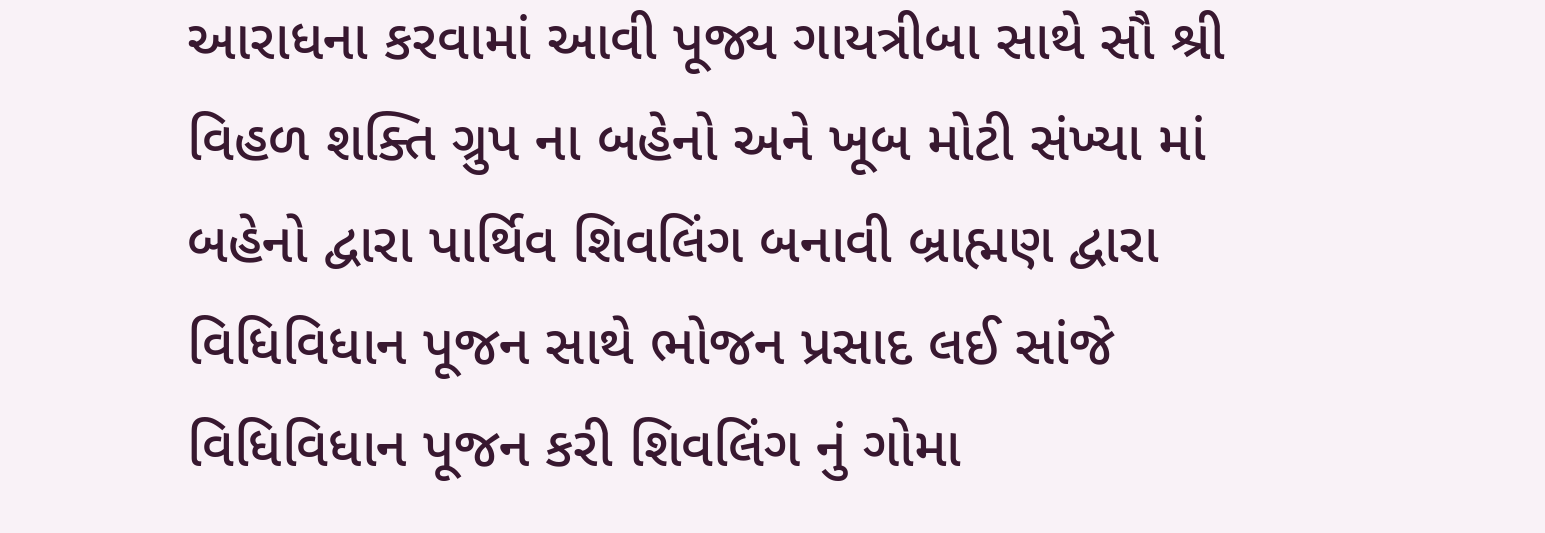આરાધના કરવામાં આવી પૂજ્ય ગાયત્રીબા સાથે સૌ શ્રી વિહળ શક્તિ ગ્રુપ ના બહેનો અને ખૂબ મોટી સંખ્યા માં બહેનો દ્વારા પાર્થિવ શિવલિંગ બનાવી બ્રાહ્મણ દ્વારા વિધિવિધાન પૂજન સાથે ભોજન પ્રસાદ લઈ સાંજે વિધિવિધાન પૂજન કરી શિવલિંગ નું ગોમા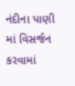નંદીના પાણી માં વિસર્જન કરવામાં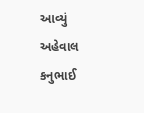આવ્યું
અહેવાલ કનુભાઈ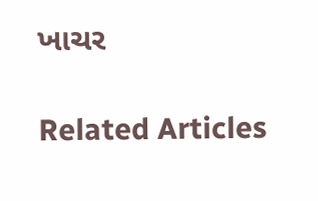ખાચર

Related Articles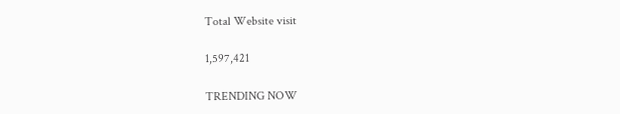Total Website visit

1,597,421

TRENDING NOW